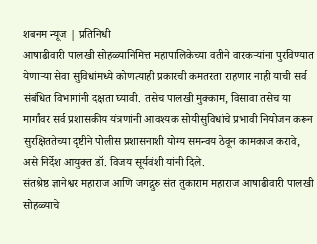शबनम न्यूज | प्रतिनिधी
आषाढीवारी पालखी सोहळ्यानिमित्त महापालिकेच्या वतीने वारकऱ्यांना पुरविण्यात येणाऱ्या सेवा सुविधांमध्ये कोणत्याही प्रकारची कमतरता राहणार नाही याची सर्व संबंधित विभागांनी दक्षता घ्यावी. तसेच पालखी मुक्काम, विसावा तसेच या मार्गांवर सर्व प्रशासकीय यंत्रणांनी आवश्यक सोयीसुविधांचे प्रभावी नियोजन करून सुरक्षिततेच्या दृष्टीने पोलीस प्रशासनाशी योग्य समन्वय ठेवून कामकाज करावे, असे निर्देश आयुक्त डॉ. विजय सूर्यवंशी यांनी दिले.
संतश्रेष्ठ ज्ञानेश्वर महाराज आणि जगद्गुरु संत तुकाराम महाराज आषाढीवारी पालखी सोहळ्याचे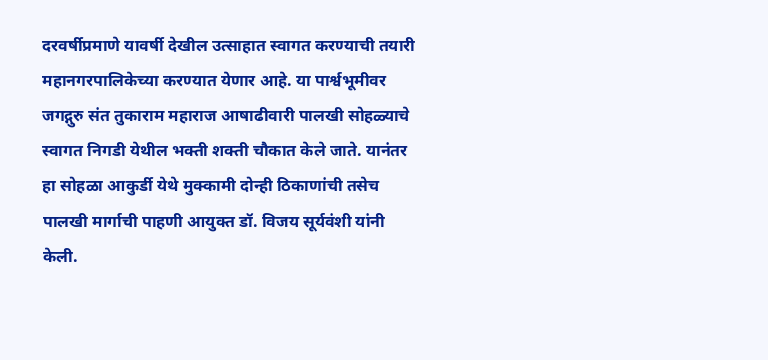दरवर्षीप्रमाणे यावर्षी देखील उत्साहात स्वागत करण्याची तयारी महानगरपालिकेच्या करण्यात येणार आहे. या पार्श्वभूमीवर जगद्गुरु संत तुकाराम महाराज आषाढीवारी पालखी सोहळ्याचे स्वागत निगडी येथील भक्ती शक्ती चौकात केले जाते. यानंतर हा सोहळा आकुर्डी येथे मुक्कामी दोन्ही ठिकाणांची तसेच पालखी मार्गाची पाहणी आयुक्त डॉ. विजय सूर्यवंशी यांनी केली.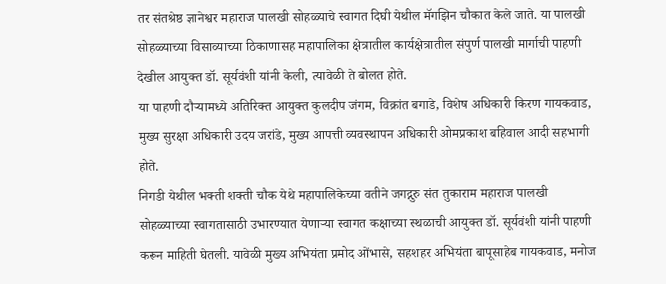तर संतश्रेष्ठ ज्ञानेश्वर महाराज पालखी सोहळ्याचे स्वागत दिघी येथील मॅगझिन चौकात केले जाते. या पालखी सोहळ्याच्या विसाव्याच्या ठिकाणासह महापालिका क्षेत्रातील कार्यक्षेत्रातील संपुर्ण पालखी मार्गाची पाहणी देखील आयुक्त डॉ. सूर्यवंशी यांनी केली, त्यावेळी ते बोलत होते.
या पाहणी दौऱ्यामध्ये अतिरिक्त आयुक्त कुलदीप जंगम, विक्रांत बगाडे, विशेष अधिकारी किरण गायकवाड, मुख्य सुरक्षा अधिकारी उदय जरांडे, मुख्य आपत्ती व्यवस्थापन अधिकारी ओमप्रकाश बहिवाल आदी सहभागी होते.
निगडी येथील भक्ती शक्ती चौक येथे महापालिकेच्या वतीने जगद्गुरु संत तुकाराम महाराज पालखी सोहळ्याच्या स्वागतासाठी उभारण्यात येणाऱ्या स्वागत कक्षाच्या स्थळाची आयुक्त डॉ. सूर्यवंशी यांनी पाहणी करून माहिती घेतली. यावेळी मुख्य अभियंता प्रमोद ओंभासे, सहशहर अभियंता बापूसाहेब गायकवाड, मनोज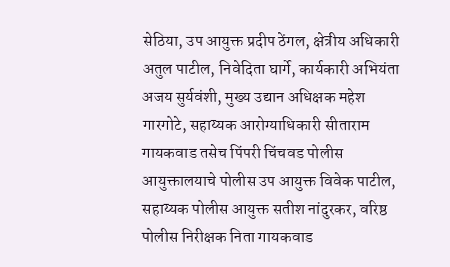सेठिया, उप आयुक्त प्रदीप ठेंगल, क्षेत्रीय अधिकारी अतुल पाटील, निवेदिता घार्गे, कार्यकारी अभियंता अजय सुर्यवंशी, मुख्य उद्यान अधिक्षक महेश गारगोटे, सहाय्यक आरोग्याधिकारी सीताराम गायकवाड तसेच पिंपरी चिंचवड पोलीस आयुक्तालयाचे पोलीस उप आयुक्त विवेक पाटील, सहाय्यक पोलीस आयुक्त सतीश नांदुरकर, वरिष्ठ पोलीस निरीक्षक निता गायकवाड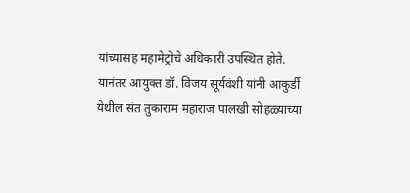यांच्यासह महामेट्रोचे अधिकारी उपस्थित होते.
यानंतर आयुक्त डॉ. विजय सूर्यवंशी यांनी आकुर्डी येथील संत तुकाराम महाराज पालखी सोहळ्याच्या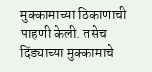मुक्कामाच्या ठिकाणाची पाहणी केली. तसेच दिंड्याच्या मुक्कामाचे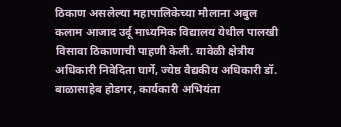ठिकाण असलेल्या महापालिकेच्या मौलाना अबुल कलाम आजाद उर्दू माध्यमिक विद्यालय येथील पालखी विसावा ठिकाणाची पाहणी केली. यावेळी क्षेत्रीय अधिकारी निवेदिता घार्गे, ज्येष्ठ वैद्यकीय अधिकारी डॉ. बाळासाहेब होडगर, कार्यकारी अभियंता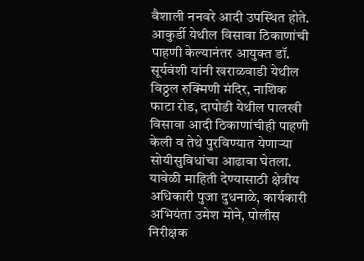वैशाली ननवरे आदी उपस्थित होते.
आकुर्डी येथील विसावा ठिकाणांची पाहणी केल्यानंतर आयुक्त डॉ. सूर्यवंशी यांनी खराळवाडी येथील विठ्ठल रुक्मिणी मंदिर, नाशिक फाटा रोड, दापोडी येथील पालखी विसावा आदी ठिकाणांचीही पाहणी केली व तेथे पुरविण्यात येणाऱ्या सोयीसुविधांचा आढावा घेतला. यावेळी माहिती देण्यासाठी क्षेत्रीय अधिकारी पुजा दुधनाळे, कार्यकारी अभियंता उमेश मोने, पोलीस निरीक्षक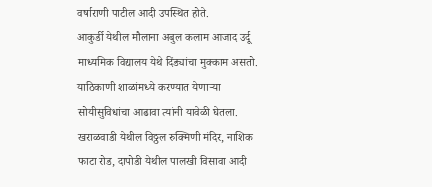वर्षाराणी पाटील आदी उपस्थित होते.
आकुर्डी येथील मौलाना अबुल कलाम आजाद उर्दू माध्यमिक विद्यालय येथे दिंड्यांचा मुक्काम असतो. याठिकाणी शाळांमध्ये करण्यात येणाऱ्या सोयीसुविधांचा आढावा त्यांनी यावेळी घेतला. खराळवाडी येथील विठ्ठल रुक्मिणी मंदिर, नाशिक फाटा रोड, दापोडी येथील पालखी विसावा आदी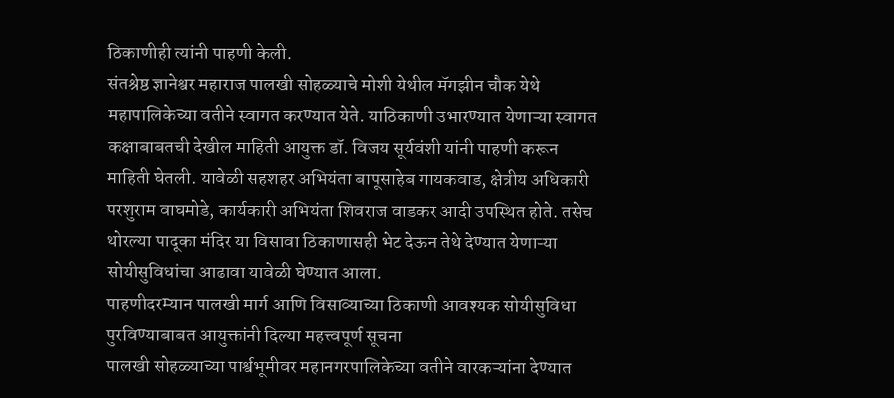ठिकाणीही त्यांनी पाहणी केली.
संतश्रेष्ठ ज्ञानेश्वर महाराज पालखी सोहळ्याचे मोशी येथील मॅगझीन चौक येथे महापालिकेच्या वतीने स्वागत करण्यात येते. याठिकाणी उभारण्यात येणाऱ्या स्वागत कक्षाबाबतची देखील माहिती आयुक्त डॉ. विजय सूर्यवंशी यांनी पाहणी करून माहिती घेतली. यावेळी सहशहर अभियंता बापूसाहेब गायकवाड, क्षेत्रीय अधिकारी परशुराम वाघमोडे, कार्यकारी अभियंता शिवराज वाडकर आदी उपस्थित होते. तसेच थोरल्या पादूका मंदिर या विसावा ठिकाणासही भेट देऊन तेथे देण्यात येणाऱ्या सोयीसुविधांचा आढावा यावेळी घेण्यात आला.
पाहणीदरम्यान पालखी मार्ग आणि विसाव्याच्या ठिकाणी आवश्यक सोयीसुविधा पुरविण्याबाबत आयुक्तांनी दिल्या महत्त्वपूर्ण सूचना
पालखी सोहळ्याच्या पार्श्वभूमीवर महानगरपालिकेच्या वतीने वारकऱ्यांना देण्यात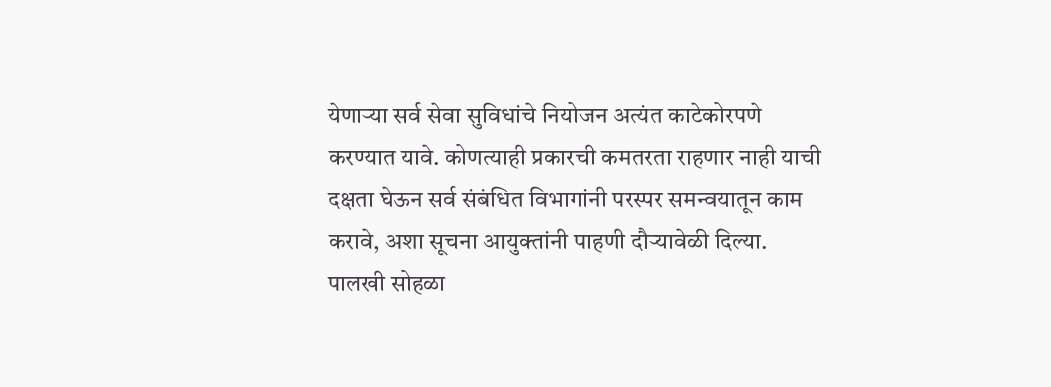येणाऱ्या सर्व सेवा सुविधांचे नियोजन अत्यंत काटेकोरपणे करण्यात यावे. कोणत्याही प्रकारची कमतरता राहणार नाही याची दक्षता घेऊन सर्व संबंधित विभागांनी परस्पर समन्वयातून काम करावे, अशा सूचना आयुक्तांनी पाहणी दौऱ्यावेळी दिल्या.
पालखी सोहळा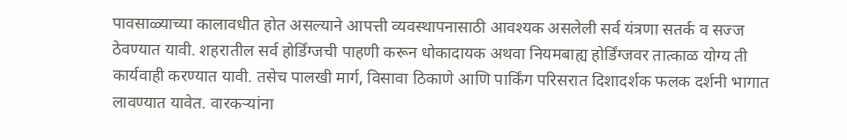पावसाळ्याच्या कालावधीत होत असल्याने आपत्ती व्यवस्थापनासाठी आवश्यक असलेली सर्व यंत्रणा सतर्क व सज्ज ठेवण्यात यावी. शहरातील सर्व होर्डिंग्जची पाहणी करून धोकादायक अथवा नियमबाह्य होर्डिंग्जवर तात्काळ योग्य ती कार्यवाही करण्यात यावी. तसेच पालखी मार्ग, विसावा ठिकाणे आणि पार्किंग परिसरात दिशादर्शक फलक दर्शनी भागात लावण्यात यावेत. वारकऱ्यांना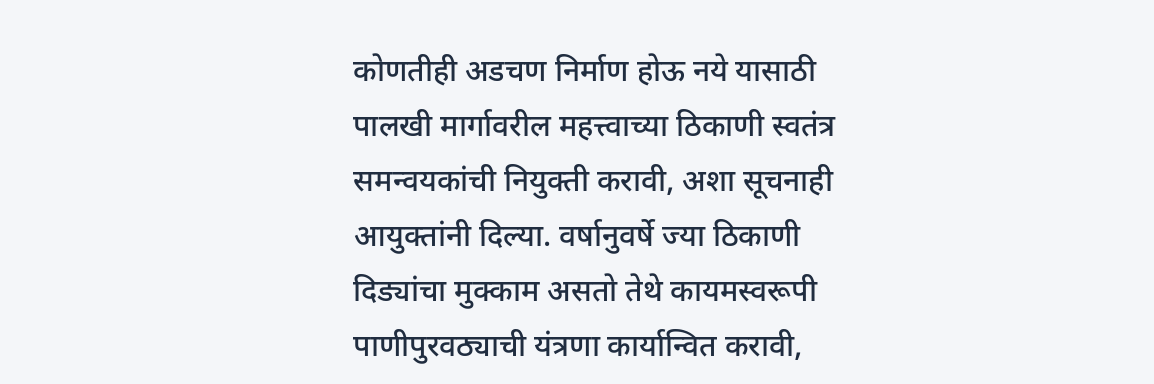कोणतीही अडचण निर्माण होऊ नये यासाठी पालखी मार्गावरील महत्त्वाच्या ठिकाणी स्वतंत्र समन्वयकांची नियुक्ती करावी, अशा सूचनाही आयुक्तांनी दिल्या. वर्षानुवर्षे ज्या ठिकाणी दिड्यांचा मुक्काम असतो तेथे कायमस्वरूपी पाणीपुरवठ्याची यंत्रणा कार्यान्वित करावी,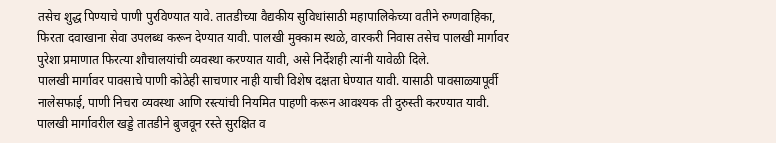तसेच शुद्ध पिण्याचे पाणी पुरविण्यात यावे. तातडीच्या वैद्यकीय सुविधांसाठी महापालिकेच्या वतीने रुग्णवाहिका, फिरता दवाखाना सेवा उपलब्ध करून देण्यात यावी. पालखी मुक्काम स्थळे, वारकरी निवास तसेच पालखी मार्गावर पुरेशा प्रमाणात फिरत्या शौचालयांची व्यवस्था करण्यात यावी, असे निर्देशही त्यांनी यावेळी दिले.
पालखी मार्गावर पावसाचे पाणी कोठेही साचणार नाही याची विशेष दक्षता घेण्यात यावी. यासाठी पावसाळ्यापूर्वी नालेसफाई, पाणी निचरा व्यवस्था आणि रस्त्यांची नियमित पाहणी करून आवश्यक ती दुरुस्ती करण्यात यावी. पालखी मार्गावरील खड्डे तातडीने बुजवून रस्ते सुरक्षित व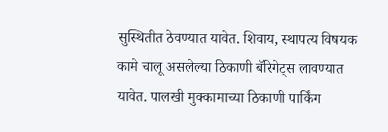सुस्थितीत ठेवण्यात यावेत. शिवाय, स्थापत्य विषयक कामे चालू असलेल्या ठिकाणी बॅरिगेट्स लावण्यात यावेत. पालखी मुक्कामाच्या ठिकाणी पार्किंग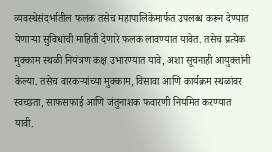व्यवस्थेसंदर्भातील फलक तसेच महापालिकेमार्फत उपलब्ध करून देण्यात येणाऱ्या सुविधांची माहिती देणारे फलक लावण्यात यावेत. तसेच प्रत्येक मुक्काम स्थळी नियंत्रण कक्ष उभारण्यात यावे, अशा सूचनाही आयुक्तांनी केल्या. तसेच वारकऱ्यांच्या मुक्काम, विसावा आणि कार्यक्रम स्थळांवर स्वच्छता, साफसफाई आणि जंतुनाशक फवारणी नियमित करण्यात यावी.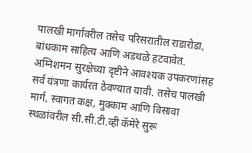पालखी मार्गावरील तसेच परिसरातील राडारोडा, बांधकाम साहित्य आणि अडथळे हटवावेत. अग्निशमन सुरक्षेच्या दृष्टीने आवश्यक उपकरणांसह सर्व यंत्रणा कार्यरत ठेवण्यात यावी. तसेच पालखी मार्ग, स्वागत कक्ष, मुक्काम आणि विसावा स्थळांवरील सी.सी.टी.व्ही कॅमेरे सुरू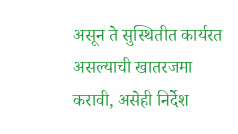असून ते सुस्थितीत कार्यरत असल्याची खातरजमा करावी, असेही निर्देश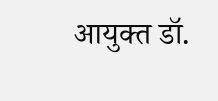आयुक्त डॉ.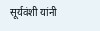सूर्यवंशी यांनी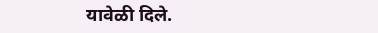यावेळी दिले.